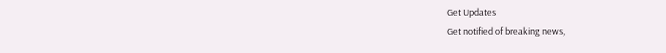Get Updates
Get notified of breaking news,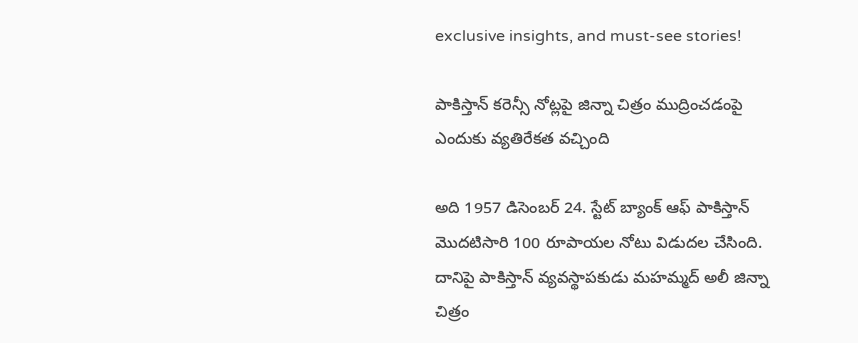exclusive insights, and must-see stories!

పాకిస్తాన్ కరెన్సీ నోట్లపై జిన్నా చిత్రం ముద్రించడంపై ఎందుకు వ్యతిరేకత వచ్చింది

అది 1957 డిసెంబర్ 24. స్టేట్ బ్యాంక్ ఆఫ్ పాకిస్తాన్ మొదటిసారి 100 రూపాయల నోటు విడుదల చేసింది. దానిపై పాకిస్తాన్ వ్యవస్థాపకుడు మహమ్మద్ అలీ జిన్నా చిత్రం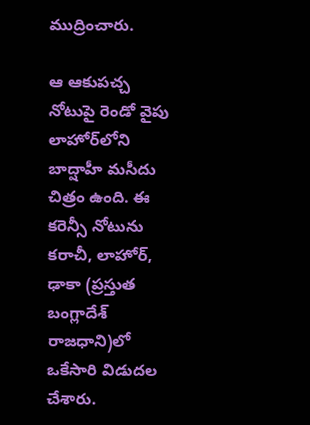ముద్రించారు.

ఆ ఆకుపచ్చ నోటుపై రెండో వైపు లాహోర్‌లోని బాద్షాహీ మసీదు చిత్రం ఉంది. ఈ కరెన్సీ నోటును కరాచీ, లాహోర్, ఢాకా (ప్రస్తుత బంగ్లాదేశ్ రాజధాని)లో ఒకేసారి విడుదల చేశారు.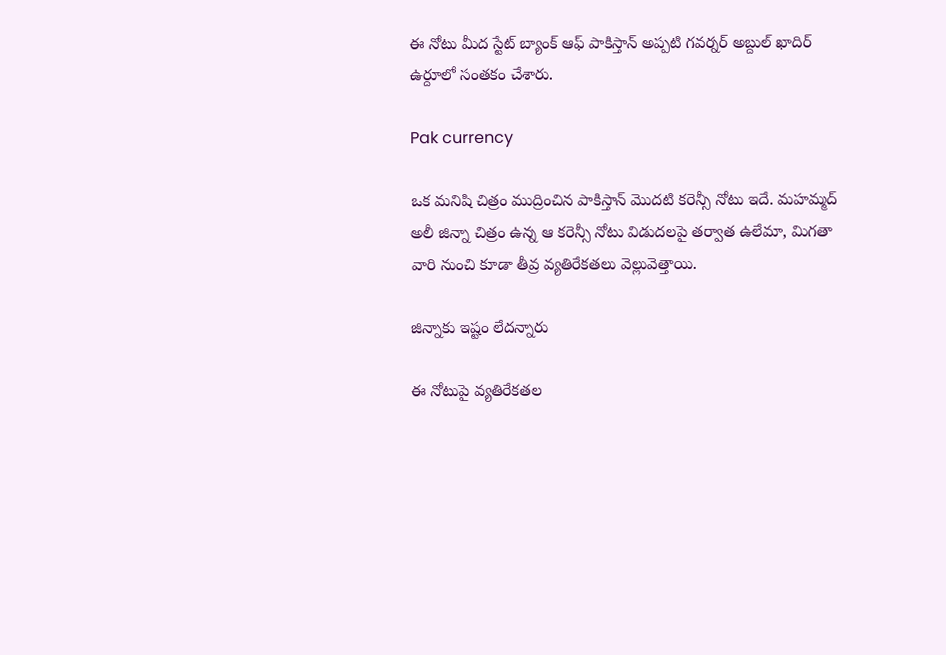ఈ నోటు మీద స్టేట్ బ్యాంక్ ఆఫ్ పాకిస్తాన్ అప్పటి గవర్నర్ అబ్దుల్ ఖాదిర్ ఉర్దూలో సంతకం చేశారు.

Pak currency

ఒక మనిషి చిత్రం ముద్రించిన పాకిస్తాన్ మొదటి కరెన్సీ నోటు ఇదే. మహమ్మద్ అలీ జిన్నా చిత్రం ఉన్న ఆ కరెన్సీ నోటు విడుదలపై తర్వాత ఉలేమా, మిగతా వారి నుంచి కూడా తీవ్ర వ్యతిరేకతలు వెల్లువెత్తాయి.

జిన్నాకు ఇష్టం లేదన్నారు

ఈ నోటుపై వ్యతిరేకతల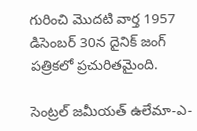గురించి మొదటి వార్త 1957 డిసెంబర్ 30న దైనిక్ జంగ్ పత్రికలో ప్రచురితమైంది.

సెంట్రల్ జమీయత్ ఉలేమా-ఎ-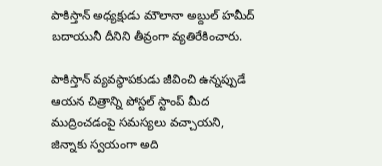పాకిస్తాన్ అధ్యక్షుడు మౌలానా అబ్దుల్ హమీద్ బదాయునీ దీనిని తీవ్రంగా వ్యతిరేకించారు.

పాకిస్తాన్ వ్యవస్థాపకుడు జీవించి ఉన్నప్పుడే ఆయన చిత్రాన్ని పోస్టల్ స్టాంప్ మీద ముద్రించడంపై సమస్యలు వచ్చాయని, జిన్నాకు స్వయంగా అది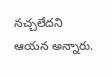నచ్చలేదని ఆయన అన్నారు.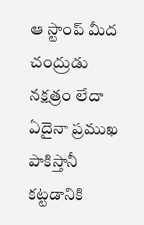ఆ స్టాంప్ మీద చంద్రుడు నక్షత్రం లేదా ఏదైనా ప్రముఖ పాకిస్తానీ కట్టడానికి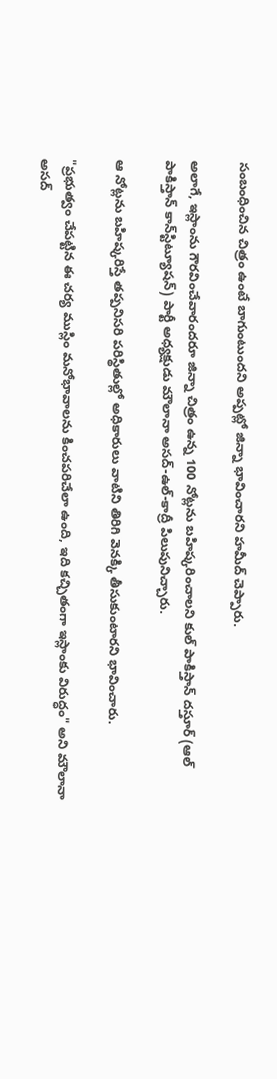సంబంధించిన చిత్రం ఉంటే బాగుంటుందని అప్పట్లో జిన్నా భావించారని హమీద్ చెప్పారు.

అలాగే, ఇస్లాంను గౌరవించేవారందరూ జిన్నా చిత్రం ఉన్న 100 నోట్లను బహిష్కరించాలని కుల్ పాకిస్తాన్ దస్తూర్ (ఆల్ పాకిస్తాన్ కాన్‌స్టిట్యూషన్) పార్టీ అధ్యక్షుడు మౌలానా అసద్-ఉల్-కాద్రీ పిలుపునిచ్చారు.

ఆ నోట్లను బహిష్కరిస్తే తప్పనిసరి పరిస్థితుల్లో అధికారులు వాటిని తిరిగి వెనక్కి తీసుకుంటారని భావించారు.

"ప్రభుత్వం చేపట్టిన ఈ చర్య ముస్లిం మనోభావాలను కించపరిచేలా ఉంది, ఇది కచ్చితంగా ఇస్లాంకు విరుద్ధం" అని మౌలానా అసద్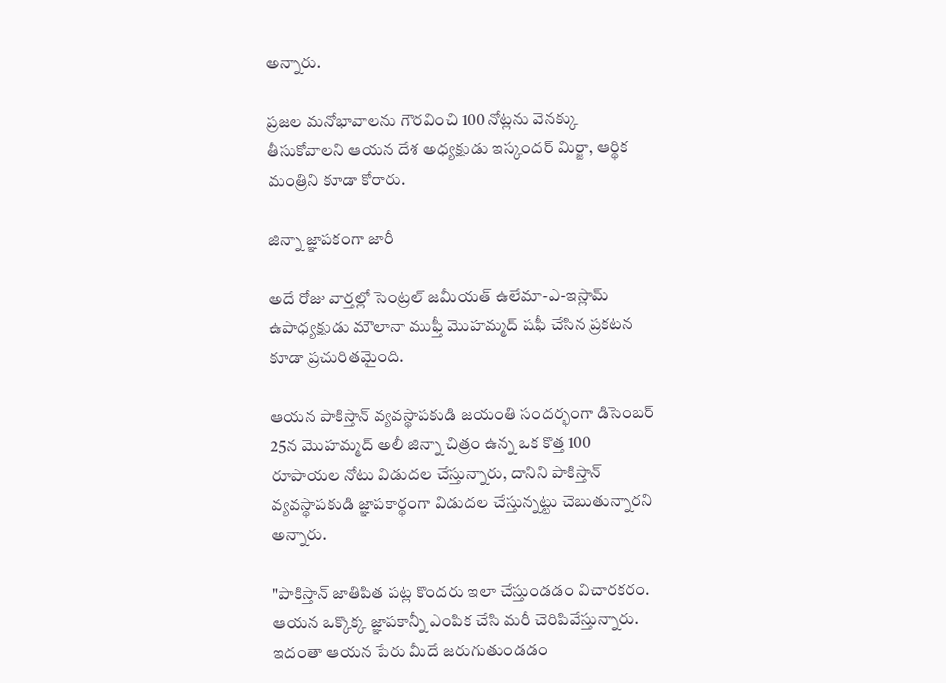అన్నారు.

ప్రజల మనోభావాలను గౌరవించి 100 నోట్లను వెనక్కు తీసుకోవాలని ఆయన దేశ అధ్యక్షుడు ఇస్కందర్ మిర్జా, ఆర్థిక మంత్రిని కూడా కోరారు.

జిన్నా జ్ఞాపకంగా జారీ

అదే రోజు వార్తల్లో సెంట్రల్ జమీయత్ ఉలేమా-ఎ-ఇస్లామ్ ఉపాధ్యక్షుడు మౌలానా ముఫ్తీ మొహమ్మద్ షఫీ చేసిన ప్రకటన కూడా ప్రచురితమైంది.

ఆయన పాకిస్తాన్ వ్యవస్థాపకుడి జయంతి సందర్భంగా డిసెంబర్ 25న మొహమ్మద్ అలీ జిన్నా చిత్రం ఉన్న ఒక కొత్త 100 రూపాయల నోటు విడుదల చేస్తున్నారు, దానిని పాకిస్తాన్ వ్యవస్థాపకుడి జ్ఞాపకార్థంగా విడుదల చేస్తున్నట్టు చెబుతున్నారని అన్నారు.

"పాకిస్తాన్ జాతిపిత పట్ల కొందరు ఇలా చేస్తుండడం విచారకరం. ఆయన ఒక్కొక్క జ్ఞాపకాన్నీ ఎంపిక చేసి మరీ చెరిపివేస్తున్నారు. ఇదంతా ఆయన పేరు మీదే జరుగుతుండడం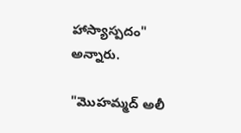హాస్యాస్పదం" అన్నారు.

"మొహమ్మద్ అలీ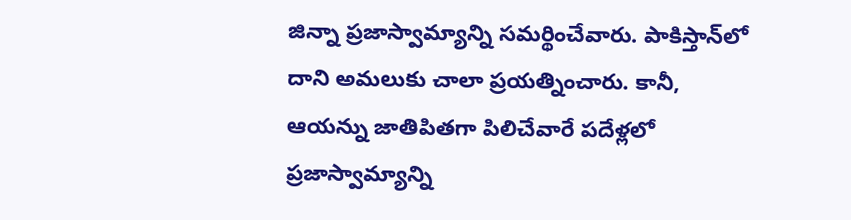జిన్నా ప్రజాస్వామ్యాన్ని సమర్థించేవారు. పాకిస్తాన్‌లో దాని అమలుకు చాలా ప్రయత్నించారు. కానీ, ఆయన్ను జాతిపితగా పిలిచేవారే పదేళ్లలో ప్రజాస్వామ్యాన్ని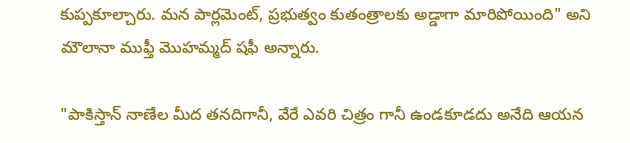కుప్పకూల్చారు. మన పార్లమెంట్, ప్రభుత్వం కుతంత్రాలకు అడ్డాగా మారిపోయింది" అని మౌలానా ముఫ్తీ మొహమ్మద్ షఫీ అన్నారు.

"పాకిస్తాన్ నాణేల మీద తనదిగానీ, వేరే ఎవరి చిత్రం గానీ ఉండకూడదు అనేది ఆయన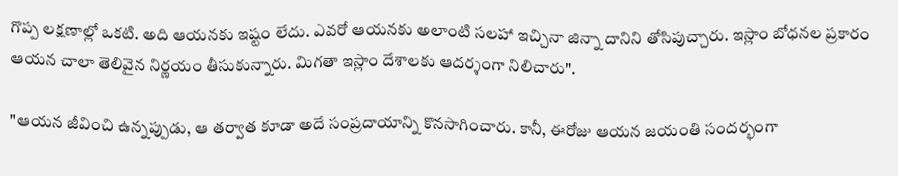గొప్ప లక్షణాల్లో ఒకటి. అది ఆయనకు ఇష్టం లేదు. ఎవరో ఆయనకు అలాంటి సలహా ఇచ్చినా జిన్నా దానిని తోసిపుచ్చారు. ఇస్లాం బోధనల ప్రకారం ఆయన చాలా తెలివైన నిర్ణయం తీసుకున్నారు. మిగతా ఇస్లాం దేశాలకు ఆదర్శంగా నిలిచారు".

"ఆయన జీవించి ఉన్నప్పుడు, ఆ తర్వాత కూడా అదే సంప్రదాయాన్ని కొనసాగించారు. కానీ, ఈరోజు ఆయన జయంతి సందర్భంగా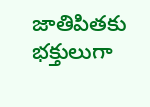జాతిపితకు భక్తులుగా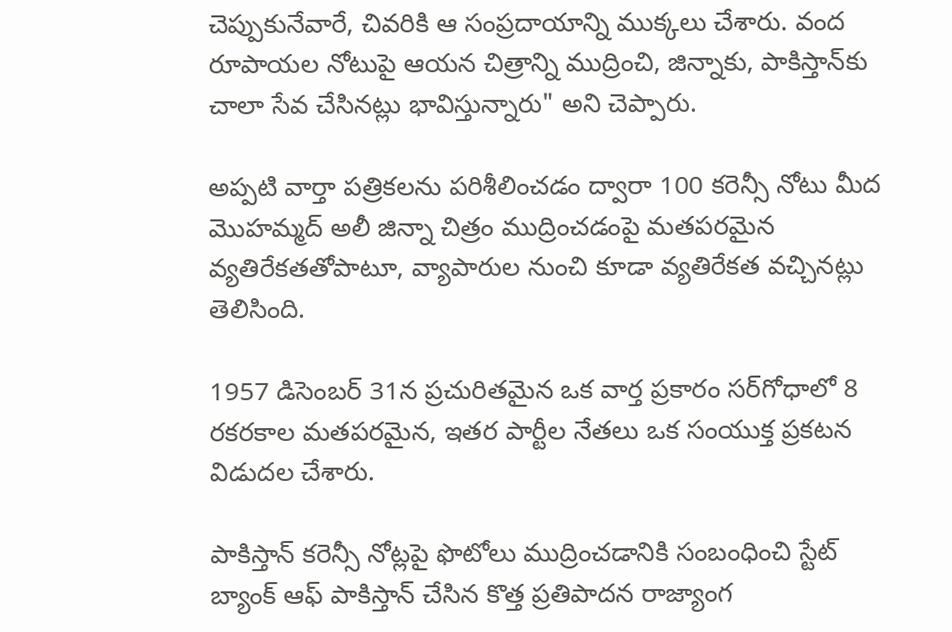చెప్పుకునేవారే, చివరికి ఆ సంప్రదాయాన్ని ముక్కలు చేశారు. వంద రూపాయల నోటుపై ఆయన చిత్రాన్ని ముద్రించి, జిన్నాకు, పాకిస్తాన్‌కు చాలా సేవ చేసినట్లు భావిస్తున్నారు" అని చెప్పారు.

అప్పటి వార్తా పత్రికలను పరిశీలించడం ద్వారా 100 కరెన్సీ నోటు మీద మొహమ్మద్ అలీ జిన్నా చిత్రం ముద్రించడంపై మతపరమైన వ్యతిరేకతతోపాటూ, వ్యాపారుల నుంచి కూడా వ్యతిరేకత వచ్చినట్లు తెలిసింది.

1957 డిసెంబర్ 31న ప్రచురితమైన ఒక వార్త ప్రకారం సర్‌గోధాలో 8 రకరకాల మతపరమైన, ఇతర పార్టీల నేతలు ఒక సంయుక్త ప్రకటన విడుదల చేశారు.

పాకిస్తాన్ కరెన్సీ నోట్లపై ఫొటోలు ముద్రించడానికి సంబంధించి స్టేట్ బ్యాంక్ ఆఫ్ పాకిస్తాన్ చేసిన కొత్త ప్రతిపాదన రాజ్యాంగ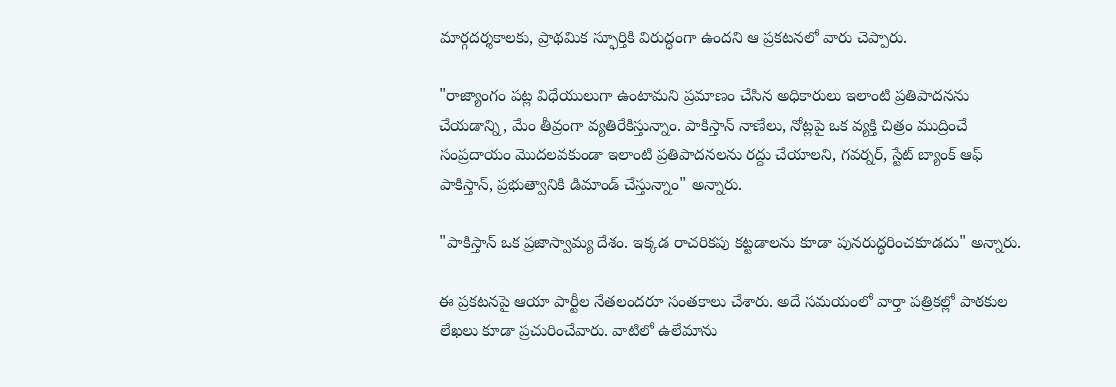మార్గదర్శకాలకు, ప్రాథమిక స్ఫూర్తికి విరుద్ధంగా ఉందని ఆ ప్రకటనలో వారు చెప్పారు.

"రాజ్యాంగం పట్ల విధేయులుగా ఉంటామని ప్రమాణం చేసిన అధికారులు ఇలాంటి ప్రతిపాదనను చేయడాన్ని, మేం తీవ్రంగా వ్యతిరేకిస్తున్నాం. పాకిస్తాన్ నాణేలు, నోట్లపై ఒక వ్యక్తి చిత్రం ముద్రించే సంప్రదాయం మొదలవకుండా ఇలాంటి ప్రతిపాదనలను రద్దు చేయాలని, గవర్నర్, స్టేట్ బ్యాంక్ ఆఫ్ పాకిస్తాన్, ప్రభుత్వానికి డిమాండ్ చేస్తున్నాం" అన్నారు.

"పాకిస్తాన్ ఒక ప్రజాస్వామ్య దేశం. ఇక్కడ రాచరికపు కట్టడాలను కూడా పునరుద్ధరించకూడదు" అన్నారు.

ఈ ప్రకటనపై ఆయా పార్టీల నేతలందరూ సంతకాలు చేశారు. అదే సమయంలో వార్తా పత్రికల్లో పాఠకుల లేఖలు కూడా ప్రచురించేవారు. వాటిలో ఉలేమాను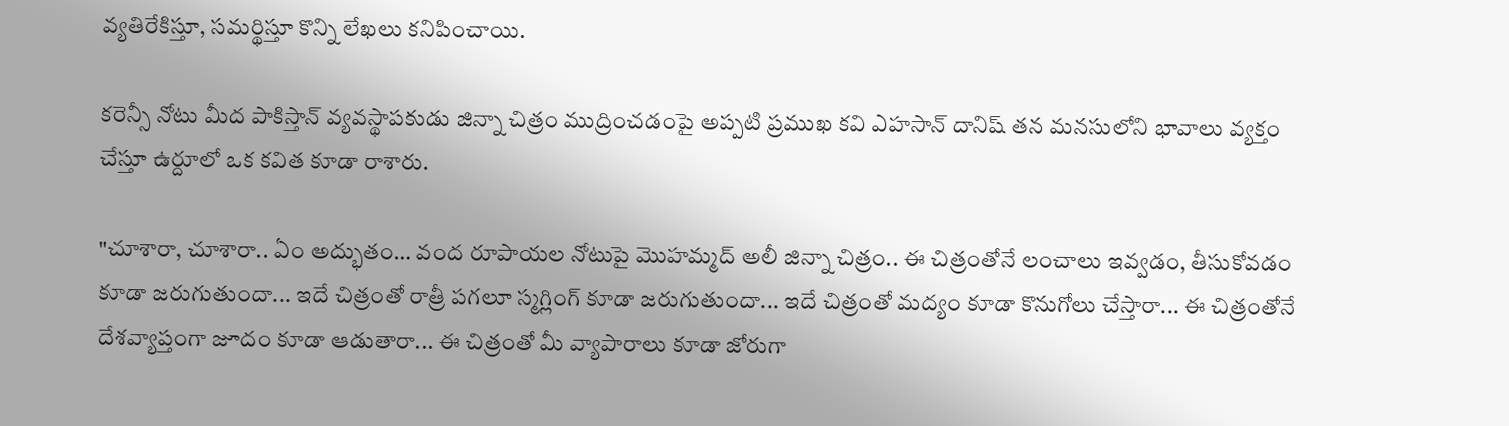వ్యతిరేకిస్తూ, సమర్థిస్తూ కొన్ని లేఖలు కనిపించాయి.

కరెన్సీ నోటు మీద పాకిస్తాన్ వ్యవస్థాపకుడు జిన్నా చిత్రం ముద్రించడంపై అప్పటి ప్రముఖ కవి ఎహసాన్ దానిష్ తన మనసులోని భావాలు వ్యక్తం చేస్తూ ఉర్దూలో ఒక కవిత కూడా రాశారు.

"చూశారా, చూశారా.. ఏం అద్భుతం… వంద రూపాయల నోటుపై మొహమ్మద్ అలీ జిన్నా చిత్రం.. ఈ చిత్రంతోనే లంచాలు ఇవ్వడం, తీసుకోవడం కూడా జరుగుతుందా... ఇదే చిత్రంతో రాత్రీ పగలూ స్మగ్లింగ్ కూడా జరుగుతుందా... ఇదే చిత్రంతో మద్యం కూడా కొనుగోలు చేస్తారా... ఈ చిత్రంతోనే దేశవ్యాప్తంగా జూదం కూడా ఆడుతారా... ఈ చిత్రంతో మీ వ్యాపారాలు కూడా జోరుగా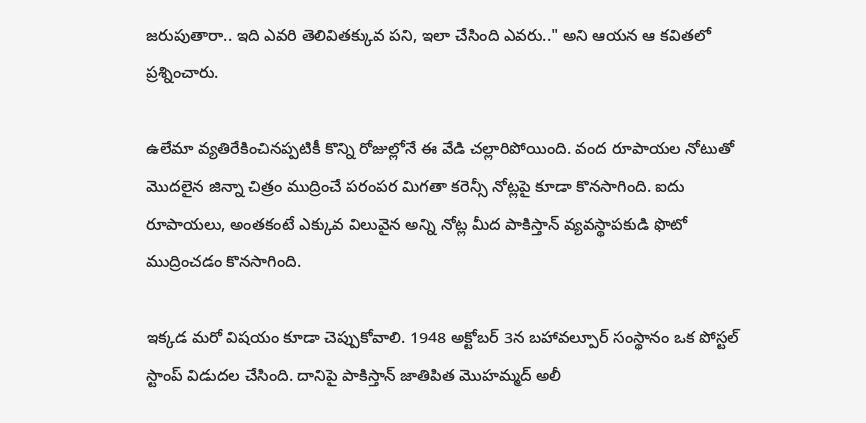జరుపుతారా.. ఇది ఎవరి తెలివితక్కువ పని, ఇలా చేసింది ఎవరు.." అని ఆయన ఆ కవితలో ప్రశ్నించారు.

ఉలేమా వ్యతిరేకించినప్పటికీ కొన్ని రోజుల్లోనే ఈ వేడి చల్లారిపోయింది. వంద రూపాయల నోటుతో మొదలైన జిన్నా చిత్రం ముద్రించే పరంపర మిగతా కరెన్సీ నోట్లపై కూడా కొనసాగింది. ఐదు రూపాయలు, అంతకంటే ఎక్కువ విలువైన అన్ని నోట్ల మీద పాకిస్తాన్ వ్యవస్థాపకుడి ఫొటో ముద్రించడం కొనసాగింది.

ఇక్కడ మరో విషయం కూడా చెప్పుకోవాలి. 1948 అక్టోబర్ 3న బహావల్పూర్ సంస్థానం ఒక పోస్టల్ స్టాంప్ విడుదల చేసింది. దానిపై పాకిస్తాన్ జాతిపిత మొహమ్మద్ అలీ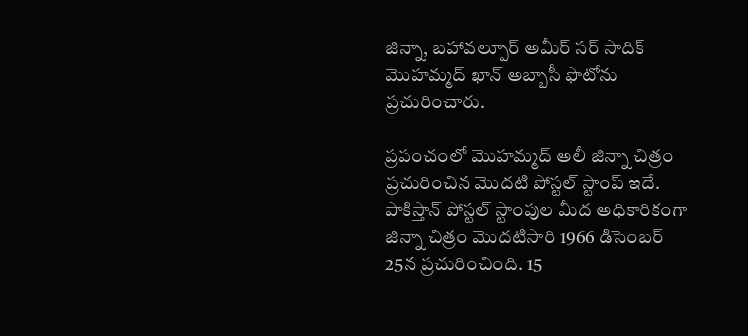జిన్నా, బహావల్పూర్ అమీర్ సర్ సాదిక్ మొహమ్మద్ ఖాన్ అబ్బాసీ ఫొటోను ప్రచురించారు.

ప్రపంచంలో మొహమ్మద్ అలీ జిన్నా చిత్రం ప్రచురించిన మొదటి పోస్టల్ స్టాంప్ ఇదే. పాకిస్తాన్ పోస్టల్ స్టాంపుల మీద అధికారికంగా జిన్నా చిత్రం మొదటిసారి 1966 డిసెంబర్ 25న ప్రచురించింది. 15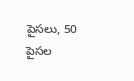పైసలు, 50 పైసల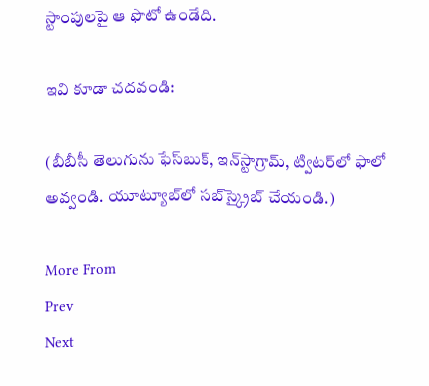స్టాంపులపై ఆ ఫొటో ఉండేది.

ఇవి కూడా చదవండి:

(బీబీసీ తెలుగును ఫేస్‌బుక్, ఇన్‌స్టాగ్రామ్‌, ట్విటర్‌లో ఫాలో అవ్వండి. యూట్యూబ్‌లో సబ్‌స్క్రైబ్ చేయండి.)

More From
Prev
Next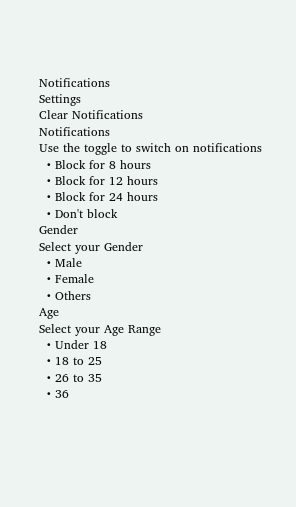Notifications
Settings
Clear Notifications
Notifications
Use the toggle to switch on notifications
  • Block for 8 hours
  • Block for 12 hours
  • Block for 24 hours
  • Don't block
Gender
Select your Gender
  • Male
  • Female
  • Others
Age
Select your Age Range
  • Under 18
  • 18 to 25
  • 26 to 35
  • 36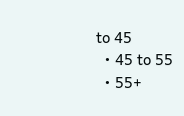to 45
  • 45 to 55
  • 55+